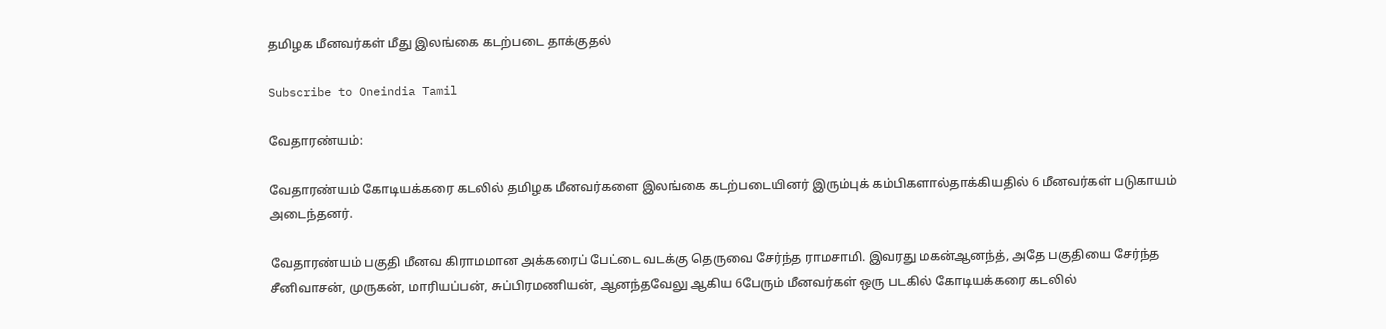தமிழக மீனவர்கள் மீது இலங்கை கடற்படை தாக்குதல்

Subscribe to Oneindia Tamil

வேதாரண்யம்:

வேதாரண்யம் கோடியக்கரை கடலில் தமிழக மீனவர்களை இலங்கை கடற்படையினர் இரும்புக் கம்பிகளால்தாக்கியதில் 6 மீனவர்கள் படுகாயம் அடைந்தனர்.

வேதாரண்யம் பகுதி மீனவ கிராமமான அக்கரைப் பேட்டை வடக்கு தெருவை சேர்ந்த ராமசாமி. இவரது மகன்ஆனந்த், அதே பகுதியை சேர்ந்த சீனிவாசன், முருகன், மாரியப்பன், சுப்பிரமணியன், ஆனந்தவேலு ஆகிய 6பேரும் மீனவர்கள் ஒரு படகில் கோடியக்கரை கடலில்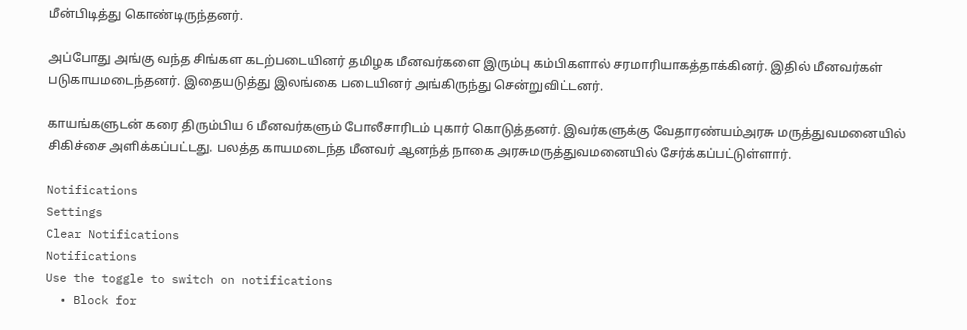மீன்பிடித்து கொண்டிருந்தனர்.

அப்போது அங்கு வந்த சிங்கள கடற்படையினர் தமிழக மீனவர்களை இரும்பு கம்பிகளால் சரமாரியாகத்தாக்கினர். இதில் மீனவர்கள் படுகாயமடைந்தனர். இதையடுத்து இலங்கை படையினர் அங்கிருந்து சென்றுவிட்டனர்.

காயங்களுடன் கரை திரும்பிய 6 மீனவர்களும் போலீசாரிடம் புகார் கொடுத்தனர். இவர்களுக்கு வேதாரண்யம்அரசு மருத்துவமனையில் சிகிச்சை அளிக்கப்பட்டது. பலத்த காயமடைந்த மீனவர் ஆனந்த் நாகை அரசுமருத்துவமனையில் சேர்க்கப்பட்டுள்ளார்.

Notifications
Settings
Clear Notifications
Notifications
Use the toggle to switch on notifications
  • Block for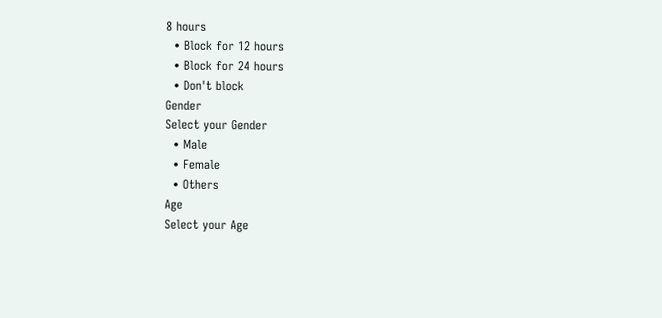8 hours
  • Block for 12 hours
  • Block for 24 hours
  • Don't block
Gender
Select your Gender
  • Male
  • Female
  • Others
Age
Select your Age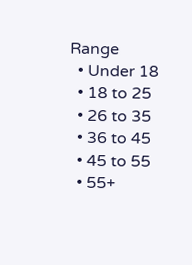Range
  • Under 18
  • 18 to 25
  • 26 to 35
  • 36 to 45
  • 45 to 55
  • 55+